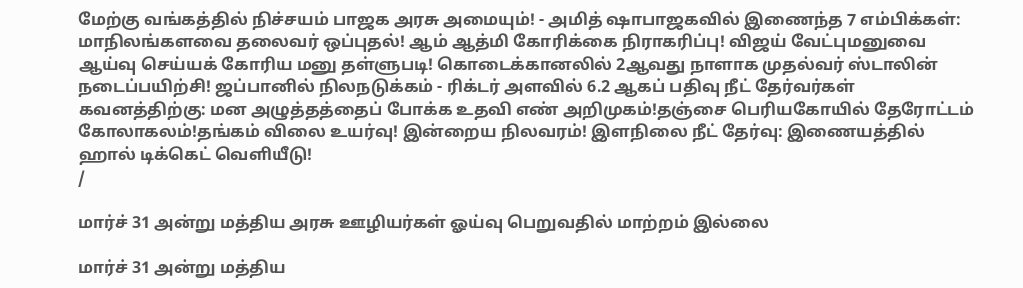மேற்கு வங்கத்தில் நிச்சயம் பாஜக அரசு அமையும்! - அமித் ஷாபாஜகவில் இணைந்த 7 எம்பிக்கள்: மாநிலங்களவை தலைவர் ஒப்புதல்! ஆம் ஆத்மி கோரிக்கை நிராகரிப்பு! விஜய் வேட்புமனுவை ஆய்வு செய்யக் கோரிய மனு தள்ளுபடி! கொடைக்கானலில் 2ஆவது நாளாக முதல்வர் ஸ்டாலின் நடைப்பயிற்சி! ஜப்பானில் நிலநடுக்கம் - ரிக்டர் அளவில் 6.2 ஆகப் பதிவு நீட் தேர்வர்கள் கவனத்திற்கு: மன அழுத்தத்தைப் போக்க உதவி எண் அறிமுகம்!தஞ்சை பெரியகோயில் தேரோட்டம் கோலாகலம்!தங்கம் விலை உயர்வு! இன்றைய நிலவரம்! இளநிலை நீட் தேர்வு: இணையத்தில் ஹால் டிக்கெட் வெளியீடு!
/

மார்ச் 31 அன்று மத்திய அரசு ஊழியர்கள் ஓய்வு பெறுவதில் மாற்றம் இல்லை

மார்ச் 31 அன்று மத்திய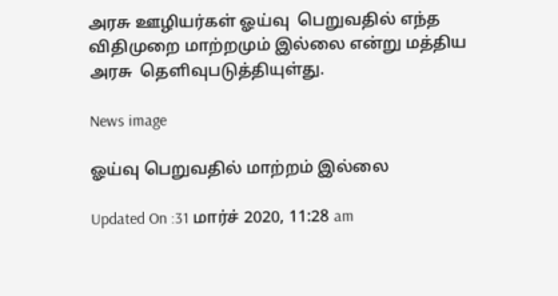அரசு ஊழியர்கள் ஓய்வு  பெறுவதில் எந்த விதிமுறை மாற்றமும் இல்லை என்று மத்திய அரசு  தெளிவுபடுத்தியுள்து.

News image

ஓய்வு பெறுவதில் மாற்றம் இல்லை

Updated On :31 மார்ச் 2020, 11:28 am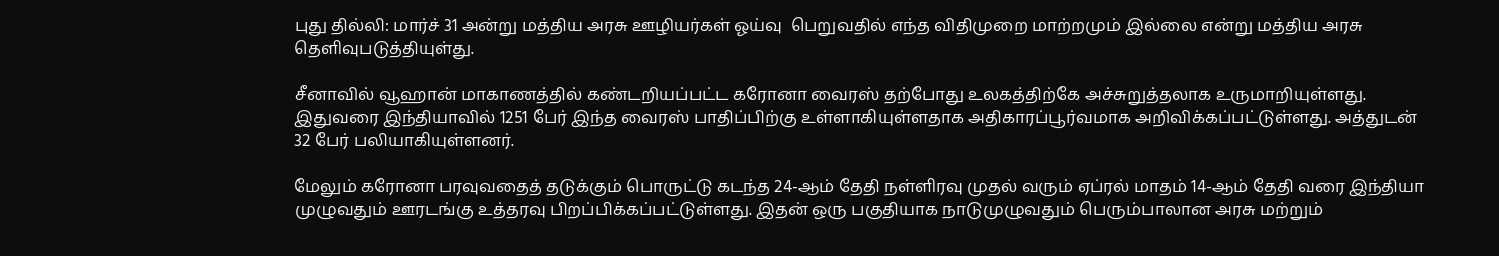புது தில்லி: மார்ச் 31 அன்று மத்திய அரசு ஊழியர்கள் ஓய்வு  பெறுவதில் எந்த விதிமுறை மாற்றமும் இல்லை என்று மத்திய அரசு  தெளிவுபடுத்தியுள்து.

சீனாவில் வூஹான் மாகாணத்தில் கண்டறியப்பட்ட கரோனா வைரஸ் தற்போது உலகத்திற்கே அச்சுறுத்தலாக உருமாறியுள்ளது. இதுவரை இந்தியாவில் 1251 பேர் இந்த வைரஸ் பாதிப்பிற்கு உள்ளாகியுள்ளதாக அதிகாரப்பூர்வமாக அறிவிக்கப்பட்டுள்ளது. அத்துடன் 32 பேர் பலியாகியுள்ளனர்.

மேலும் கரோனா பரவுவதைத் தடுக்கும் பொருட்டு கடந்த 24-ஆம் தேதி நள்ளிரவு முதல் வரும் ஏப்ரல் மாதம் 14-ஆம் தேதி வரை இந்தியா முழுவதும் ஊரடங்கு உத்தரவு பிறப்பிக்கப்பட்டுள்ளது. இதன் ஒரு பகுதியாக நாடுமுழுவதும் பெரும்பாலான அரசு மற்றும்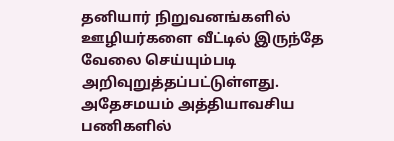தனியார் நிறுவனங்களில் ஊழியர்களை வீட்டில் இருந்தே வேலை செய்யும்படி அறிவுறுத்தப்பட்டுள்ளது. அதேசமயம் அத்தியாவசிய பணிகளில்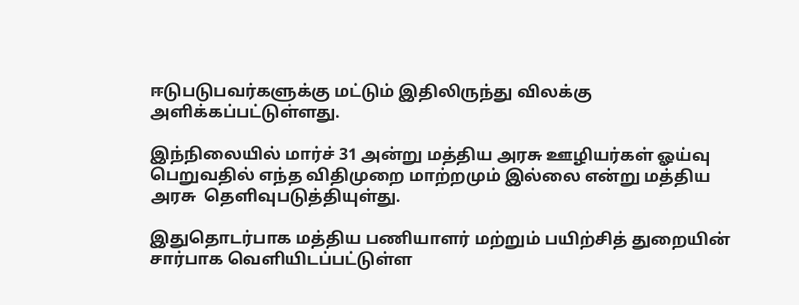ஈடுபடுபவர்களுக்கு மட்டும் இதிலிருந்து விலக்கு அளிக்கப்பட்டுள்ளது.

இந்நிலையில் மார்ச் 31 அன்று மத்திய அரசு ஊழியர்கள் ஓய்வு  பெறுவதில் எந்த விதிமுறை மாற்றமும் இல்லை என்று மத்திய அரசு  தெளிவுபடுத்தியுள்து.

இதுதொடர்பாக மத்திய பணியாளர் மற்றும் பயிற்சித் துறையின் சார்பாக வெளியிடப்பட்டுள்ள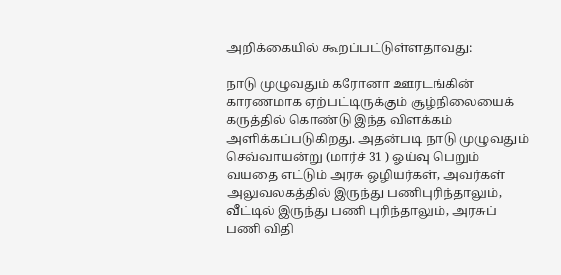அறிக்கையில் கூறப்பட்டுள்ளதாவது:

நாடு முழுவதும் கரோனா ஊரடங்கின் காரணமாக ஏற்பட்டிருக்கும் சூழ்நிலையைக் கருத்தில் கொண்டு இந்த விளக்கம் அளிக்கப்படுகிறது. அதன்படி நாடு முழுவதும் செவ்வாயன்று (மார்ச் 31 ) ஓய்வு பெறும் வயதை எட்டும் அரசு ஒழியர்கள், அவர்கள் அலுவலகத்தில் இருந்து பணிபுரிந்தாலும், வீட்டில் இருந்து பணி புரிந்தாலும், அரசுப் பணி விதி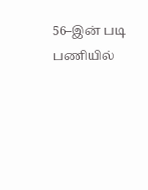56–இன் படி பணியில்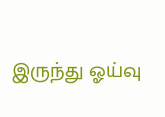இருந்து ஓய்வு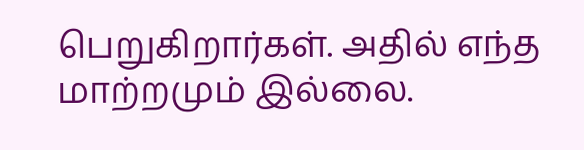பெறுகிறார்கள். அதில் எந்த மாற்றமும் இல்லை.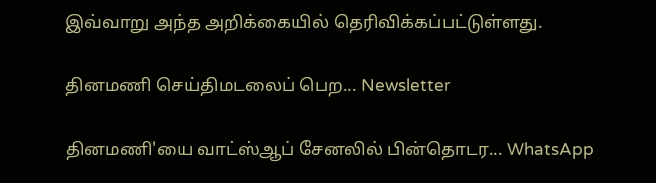இவ்வாறு அந்த அறிக்கையில் தெரிவிக்கப்பட்டுள்ளது.

தினமணி செய்திமடலைப் பெற... Newsletter

தினமணி'யை வாட்ஸ்ஆப் சேனலில் பின்தொடர... WhatsApp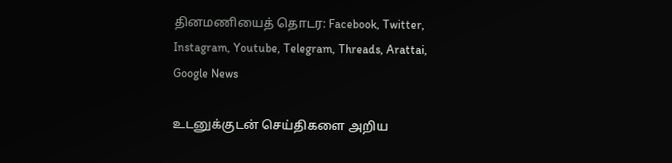தினமணியைத் தொடர: Facebook, Twitter, Instagram, Youtube, Telegram, Threads, Arattai, Google News

உடனுக்குடன் செய்திகளை அறிய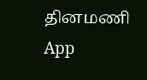தினமணி App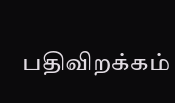பதிவிறக்கம்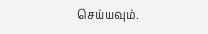செய்யவும்.